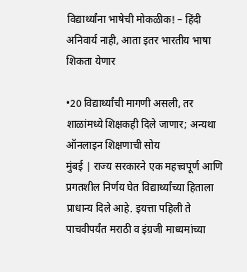विद्यार्थ्यांना भाषेची मोकळीक! – हिंदी अनिवार्य नाही, आता इतर भारतीय भाषा शिकता येणार

•20 विद्यार्थ्यांची मागणी असली, तर शाळांमध्ये शिक्षकही दिले जाणार; अन्यथा ऑनलाइन शिक्षणाची सोय
मुंबई | राज्य सरकारने एक महत्त्वपूर्ण आणि प्रगतशील निर्णय घेत विद्यार्थ्यांच्या हिताला प्राधान्य दिले आहे. इयत्ता पहिली ते पाचवीपर्यंत मराठी व इंग्रजी माध्यमांच्या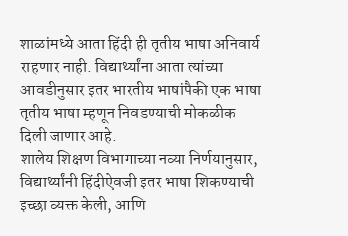शाळांमध्ये आता हिंदी ही तृतीय भाषा अनिवार्य राहणार नाही. विद्यार्थ्यांना आता त्यांच्या आवडीनुसार इतर भारतीय भाषांपैकी एक भाषा तृतीय भाषा म्हणून निवडण्याची मोकळीक दिली जाणार आहे.
शालेय शिक्षण विभागाच्या नव्या निर्णयानुसार, विद्यार्थ्यांनी हिंदीऐवजी इतर भाषा शिकण्याची इच्छा व्यक्त केली, आणि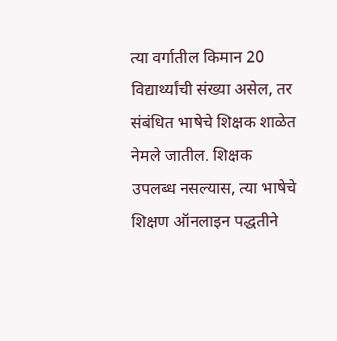त्या वर्गातील किमान 20 विद्यार्थ्यांची संख्या असेल, तर संबंधित भाषेचे शिक्षक शाळेत नेमले जातील. शिक्षक उपलब्ध नसल्यास, त्या भाषेचे शिक्षण ऑनलाइन पद्धतीने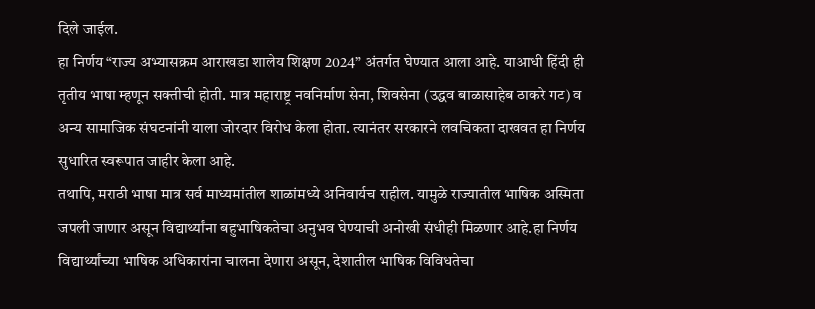दिले जाईल.
हा निर्णय “राज्य अभ्यासक्रम आराखडा शालेय शिक्षण 2024” अंतर्गत घेण्यात आला आहे. याआधी हिंदी ही तृतीय भाषा म्हणून सक्तीची होती. मात्र महाराष्ट्र नवनिर्माण सेना, शिवसेना (उद्धव बाळासाहेब ठाकरे गट) व अन्य सामाजिक संघटनांनी याला जोरदार विरोध केला होता. त्यानंतर सरकारने लवचिकता दाखवत हा निर्णय सुधारित स्वरूपात जाहीर केला आहे.
तथापि, मराठी भाषा मात्र सर्व माध्यमांतील शाळांमध्ये अनिवार्यच राहील. यामुळे राज्यातील भाषिक अस्मिता जपली जाणार असून विद्यार्थ्यांना बहुभाषिकतेचा अनुभव घेण्याची अनोखी संधीही मिळणार आहे.हा निर्णय विद्यार्थ्यांच्या भाषिक अधिकारांना चालना देणारा असून, देशातील भाषिक विविधतेचा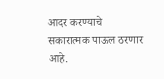आदर करण्याचे सकारात्मक पाऊल ठरणार आहे.